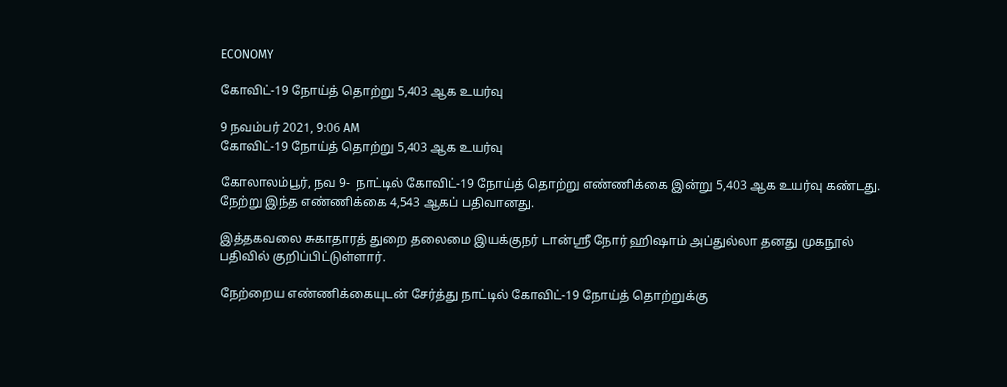ECONOMY

கோவிட்-19 நோய்த் தொற்று 5,403 ஆக உயர்வு

9 நவம்பர் 2021, 9:06 AM
கோவிட்-19 நோய்த் தொற்று 5,403 ஆக உயர்வு

கோலாலம்பூர், நவ 9-  நாட்டில் கோவிட்-19 நோய்த் தொற்று எண்ணிக்கை இன்று 5,403 ஆக உயர்வு கண்டது. நேற்று இந்த எண்ணிக்கை 4,543 ஆகப் பதிவானது.

இத்தகவலை சுகாதாரத் துறை தலைமை இயக்குநர் டான்ஸ்ரீ நோர் ஹிஷாம் அப்துல்லா தனது முகநூல் பதிவில் குறிப்பிட்டுள்ளார்.

நேற்றைய எண்ணிக்கையுடன் சேர்த்து நாட்டில் கோவிட்-19 நோய்த் தொற்றுக்கு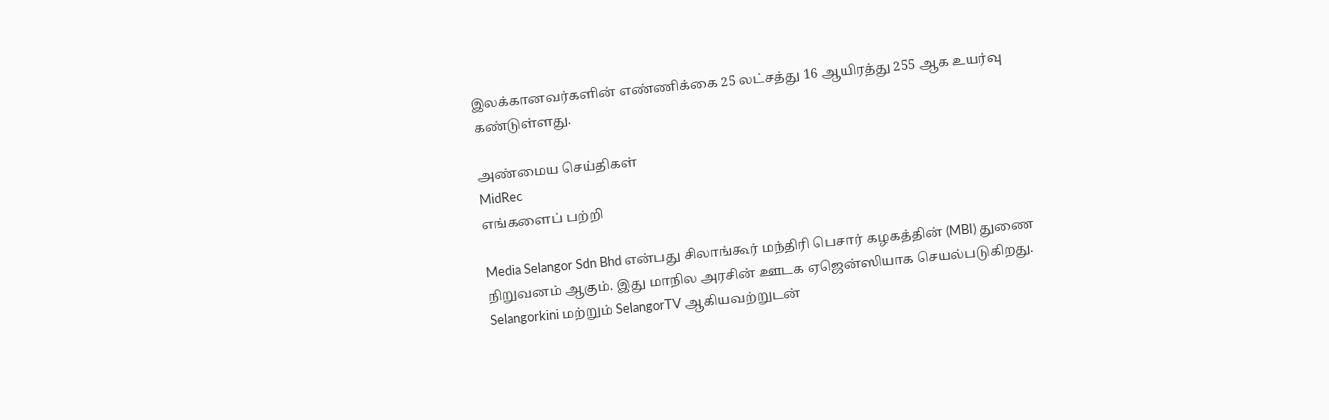இலக்கானவர்களின் எண்ணிக்கை 25 லட்சத்து 16 ஆயிரத்து 255 ஆக உயர்வு கண்டுள்ளது.

அண்மைய செய்திகள்
MidRec
எங்களைப் பற்றி

Media Selangor Sdn Bhd என்பது சிலாங்கூர் மந்திரி பெசார் கழகத்தின் (MBI) துணை நிறுவனம் ஆகும். இது மாநில அரசின் ஊடக ஏஜென்ஸியாக செயல்படுகிறது. Selangorkini மற்றும் SelangorTV ஆகியவற்றுடன்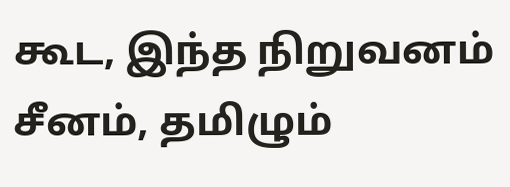கூட, இந்த நிறுவனம் சீனம், தமிழும்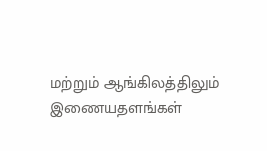மற்றும் ஆங்கிலத்திலும் இணையதளங்கள்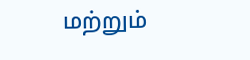மற்றும்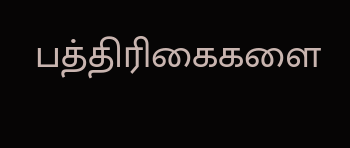பத்திரிகைகளை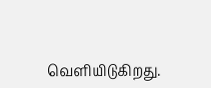வெளியிடுகிறது.